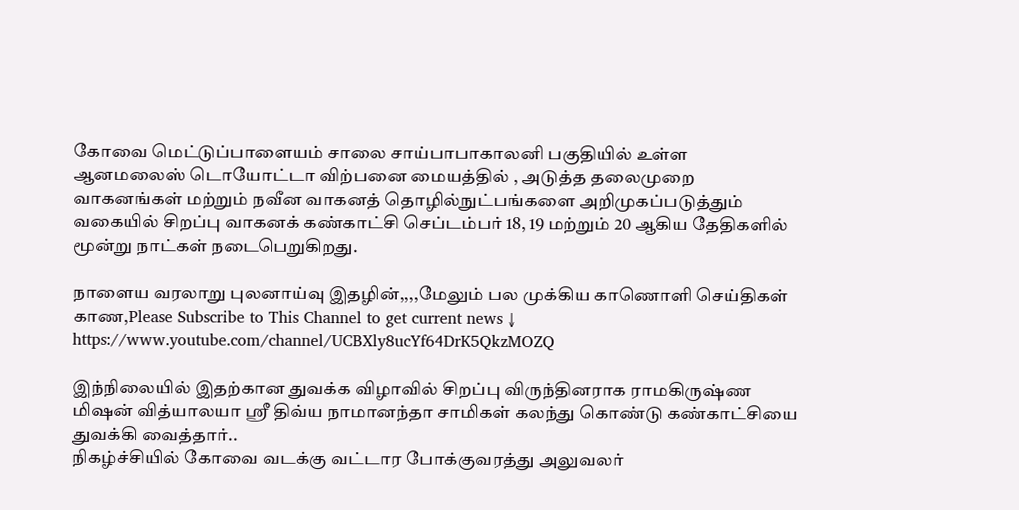கோவை மெட்டுப்பாளையம் சாலை சாய்பாபாகாலனி பகுதியில் உள்ள ஆனமலைஸ் டொயோட்டா விற்பனை மையத்தில் , அடுத்த தலைமுறை வாகனங்கள் மற்றும் நவீன வாகனத் தொழில்நுட்பங்களை அறிமுகப்படுத்தும் வகையில் சிறப்பு வாகனக் கண்காட்சி செப்டம்பர் 18, 19 மற்றும் 20 ஆகிய தேதிகளில் மூன்று நாட்கள் நடைபெறுகிறது.

நாளைய வரலாறு புலனாய்வு இதழின்,,,,மேலும் பல முக்கிய காணொளி செய்திகள் காண,Please Subscribe to This Channel to get current news ↓
https://www.youtube.com/channel/UCBXly8ucYf64DrK5QkzMOZQ

இந்நிலையில் இதற்கான துவக்க விழாவில் சிறப்பு விருந்தினராக ராமகிருஷ்ண மிஷன் வித்யாலயா ஸ்ரீ திவ்ய நாமானந்தா சாமிகள் கலந்து கொண்டு கண்காட்சியை துவக்கி வைத்தார்..
நிகழ்ச்சியில் கோவை வடக்கு வட்டார போக்குவரத்து அலுவலர்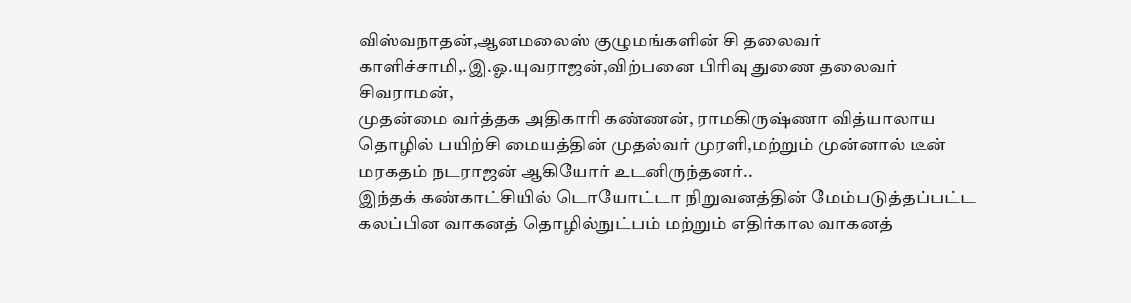விஸ்வநாதன்,ஆனமலைஸ் குழுமங்களின் சி தலைவர் காளிச்சாமி,.இ.ஓ.யுவராஜன்,விற்பனை பிரிவு துணை தலைவர் சிவராமன்,
முதன்மை வர்த்தக அதிகாரி கண்ணன், ராமகிருஷ்ணா வித்யாலாய தொழில் பயிற்சி மையத்தின் முதல்வர் முரளி,மற்றும் முன்னால் டீன் மரகதம் நடராஜன் ஆகியோர் உடனிருந்தனர்..
இந்தக் கண்காட்சியில் டொயோட்டா நிறுவனத்தின் மேம்படுத்தப்பட்ட கலப்பின வாகனத் தொழில்நுட்பம் மற்றும் எதிர்கால வாகனத்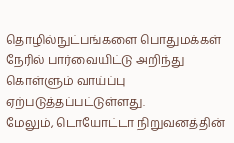தொழில்நுட்பங்களை பொதுமக்கள் நேரில் பார்வையிட்டு அறிந்து கொள்ளும் வாய்ப்பு ஏற்படுத்தப்பட்டுள்ளது.
மேலும், டொயோட்டா நிறுவனத்தின்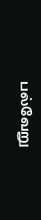பல்வேறு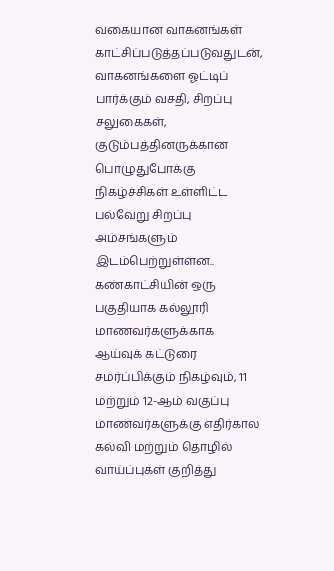வகையான வாகனங்கள் காட்சிப்படுத்தப்படுவதுடன், வாகனங்களை ஓட்டிப் பார்க்கும் வசதி, சிறப்பு சலுகைகள், குடும்பத்தினருக்கான பொழுதுபோக்கு நிகழ்ச்சிகள் உள்ளிட்ட பல்வேறு சிறப்பு அம்சங்களும் இடம்பெற்றுள்ளன..
கண்காட்சியின் ஒரு பகுதியாக கல்லூரி மாணவர்களுக்காக ஆய்வுக் கட்டுரை சமர்ப்பிக்கும் நிகழ்வும், 11 மற்றும் 12-ஆம் வகுப்பு மாணவர்களுக்கு எதிர்கால கல்வி மற்றும் தொழில் வாய்ப்புகள் குறித்து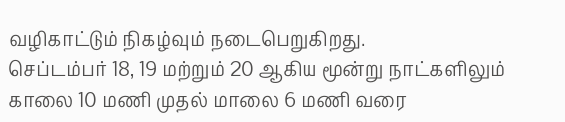வழிகாட்டும் நிகழ்வும் நடைபெறுகிறது.
செப்டம்பர் 18, 19 மற்றும் 20 ஆகிய மூன்று நாட்களிலும் காலை 10 மணி முதல் மாலை 6 மணி வரை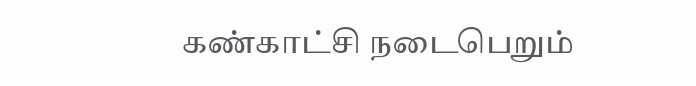கண்காட்சி நடைபெறும்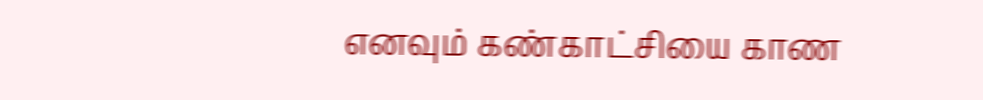எனவும் கண்காட்சியை காண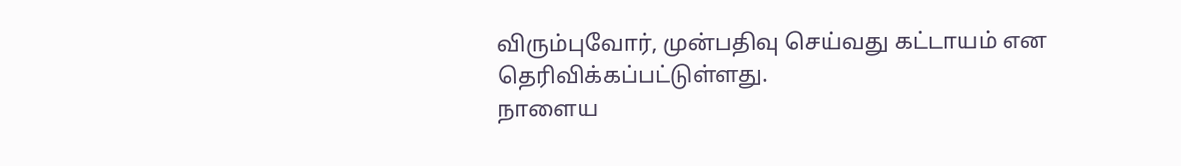விரும்புவோர், முன்பதிவு செய்வது கட்டாயம் என தெரிவிக்கப்பட்டுள்ளது.
நாளைய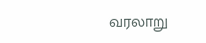வரலாறு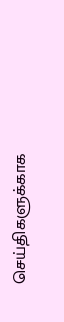செய்திகளுக்காக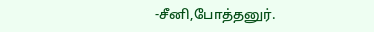-சீனி,போத்தனுர்.